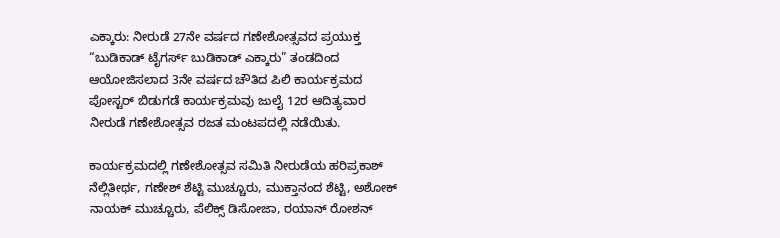ಎಕ್ಕಾರು: ನೀರುಡೆ 27ನೇ ವರ್ಷದ ಗಣೇಶೋತ್ಸವದ ಪ್ರಯುಕ್ತ “ಬುಡಿಕಾಡ್ ಟೈಗರ್ಸ್ ಬುಡಿಕಾಡ್ ಎಕ್ಕಾರು” ತಂಡದಿಂದ ಆಯೋಜಿಸಲಾದ 3ನೇ ವರ್ಷದ ಚೌತಿದ ಪಿಲಿ ಕಾರ್ಯಕ್ರಮದ ಪೋಸ್ಟರ್ ಬಿಡುಗಡೆ ಕಾರ್ಯಕ್ರಮವು ಜುಲೈ 12ರ ಆದಿತ್ಯವಾರ ನೀರುಡೆ ಗಣೇಶೋತ್ಸವ ರಜತ ಮಂಟಪದಲ್ಲಿ ನಡೆಯಿತು.

ಕಾರ್ಯಕ್ರಮದಲ್ಲಿ ಗಣೇಶೋತ್ಸವ ಸಮಿತಿ ನೀರುಡೆಯ ಹರಿಪ್ರಕಾಶ್ ನೆಲ್ಲಿತೀರ್ಥ, ಗಣೇಶ್ ಶೆಟ್ಟಿ ಮುಚ್ಚೂರು, ಮುಕ್ತಾನಂದ ಶೆಟ್ಟಿ, ಅಶೋಕ್ ನಾಯಕ್ ಮುಚ್ಚೂರು, ಪೆಲಿಕ್ಸ್ ಡಿಸೋಜಾ, ರಯಾನ್ ರೋಶನ್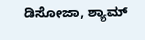ಡಿಸೋಜಾ, ಶ್ಯಾಮ್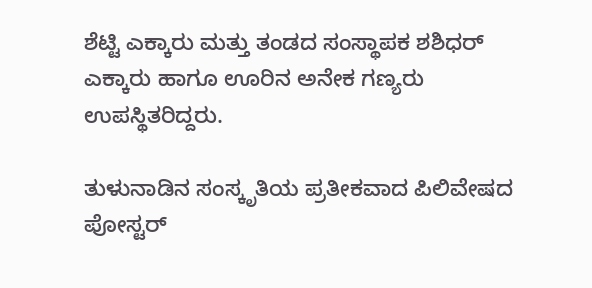ಶೆಟ್ಟಿ ಎಕ್ಕಾರು ಮತ್ತು ತಂಡದ ಸಂಸ್ಥಾಪಕ ಶಶಿಧರ್ ಎಕ್ಕಾರು ಹಾಗೂ ಊರಿನ ಅನೇಕ ಗಣ್ಯರು ಉಪಸ್ಥಿತರಿದ್ದರು.

ತುಳುನಾಡಿನ ಸಂಸ್ಕೃತಿಯ ಪ್ರತೀಕವಾದ ಪಿಲಿವೇಷದ ಪೋಸ್ಟರ್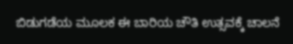ಬಿಡುಗಡೆಯ ಮೂಲಕ ಈ ಬಾರಿಯ ಚೌತಿ ಉತ್ಸವಕ್ಕೆ ಚಾಲನೆ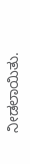ನೀಡಲಾಯಿತು.